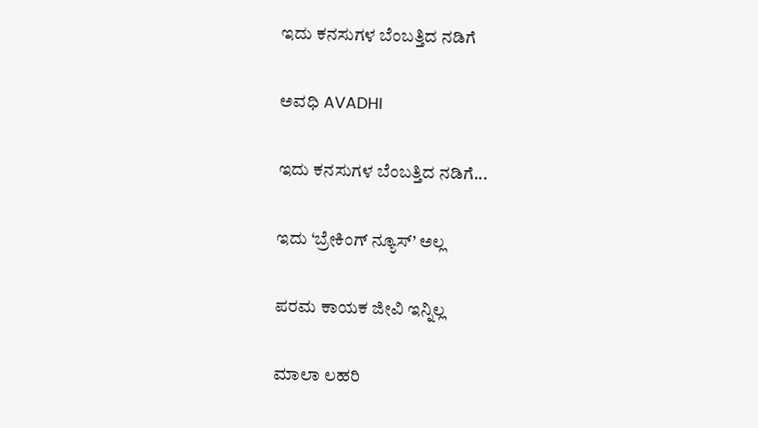ಇದು ಕನಸುಗಳ ಬೆಂಬತ್ತಿದ ನಡಿಗೆ‍

ಅವಧಿ AVADHI

ಇದು ಕನಸುಗಳ ಬೆಂಬತ್ತಿದ ನಡಿಗೆ...

ಇದು ‘ಬ್ರೇಕಿಂಗ್ ನ್ಯೂಸ್’ ಅಲ್ಲ

ಪರಮ ಕಾಯಕ ಜೀವಿ ಇನ್ನಿಲ್ಲ

ಮಾಲಾ ಲಹರಿ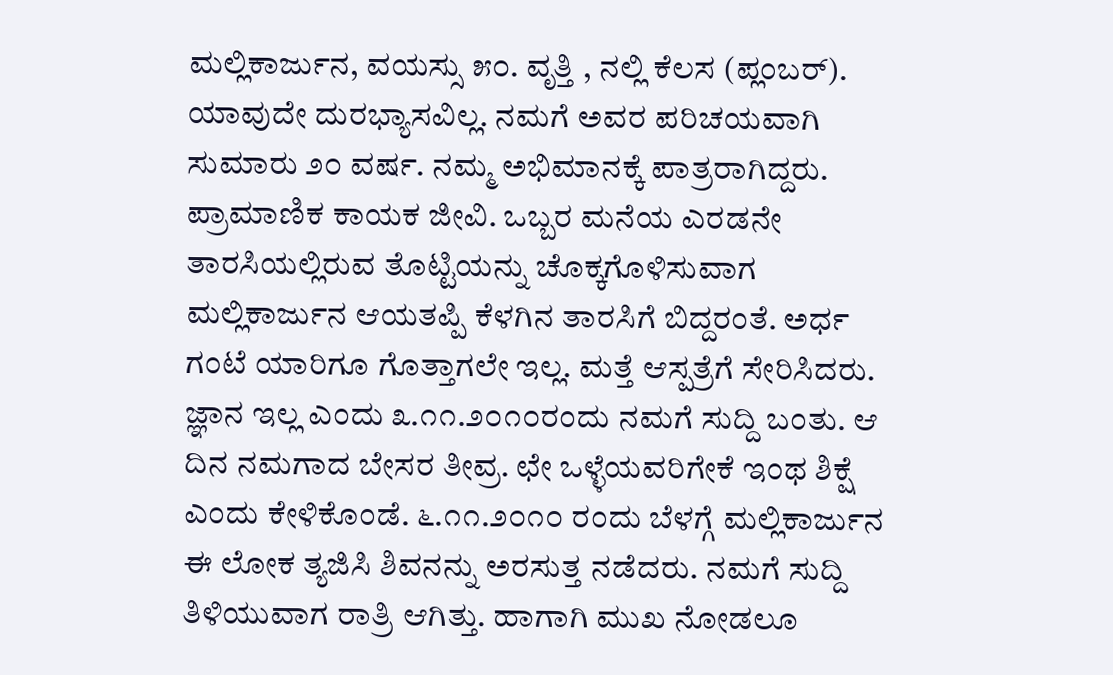ಮಲ್ಲಿಕಾರ್ಜುನ, ವಯಸ್ಸು ೫೦. ವೃತ್ತಿ , ನಲ್ಲಿ ಕೆಲಸ (ಪ್ಲಂಬರ್). ಯಾವುದೇ ದುರಭ್ಯಾಸವಿಲ್ಲ. ನಮಗೆ ಅವರ ಪರಿಚಯವಾಗಿ  ಸುಮಾರು ೨೦ ವರ್ಷ. ನಮ್ಮ ಅಭಿಮಾನಕ್ಕೆ ಪಾತ್ರರಾಗಿದ್ದರು. ಪ್ರಾಮಾಣಿಕ ಕಾಯಕ ಜೀವಿ. ಒಬ್ಬರ ಮನೆಯ ಎರಡನೇ ತಾರಸಿಯಲ್ಲಿರುವ ತೊಟ್ಟಿಯನ್ನು ಚೊಕ್ಕಗೊಳಿಸುವಾಗ ಮಲ್ಲಿಕಾರ್ಜುನ ಆಯತಪ್ಪಿ ಕೆಳಗಿನ ತಾರಸಿಗೆ ಬಿದ್ದರಂತೆ. ಅರ್ಧ ಗಂಟೆ ಯಾರಿಗೂ ಗೊತ್ತಾಗಲೇ ಇಲ್ಲ. ಮತ್ತೆ ಆಸ್ಪತ್ರೆಗೆ ಸೇರಿಸಿದರು. ಜ್ಞಾನ ಇಲ್ಲ ಎಂದು ೩.೧೧.೨೦೧೦ರಂದು ನಮಗೆ ಸುದ್ದಿ ಬಂತು. ಆ ದಿನ ನಮಗಾದ ಬೇಸರ ತೀವ್ರ. ಛೇ ಒಳ್ಳೆಯವರಿಗೇಕೆ ಇಂಥ ಶಿಕ್ಷೆ ಎಂದು ಕೇಳಿಕೊಂಡೆ. ೬.೧೧.೨೦೧೦ ರಂದು ಬೆಳಗ್ಗೆ ಮಲ್ಲಿಕಾರ್ಜುನ ಈ ಲೋಕ ತ್ಯಜಿಸಿ ಶಿವನನ್ನು ಅರಸುತ್ತ ನಡೆದರು. ನಮಗೆ ಸುದ್ದಿ ತಿಳಿಯುವಾಗ ರಾತ್ರಿ ಆಗಿತ್ತು. ಹಾಗಾಗಿ ಮುಖ ನೋಡಲೂ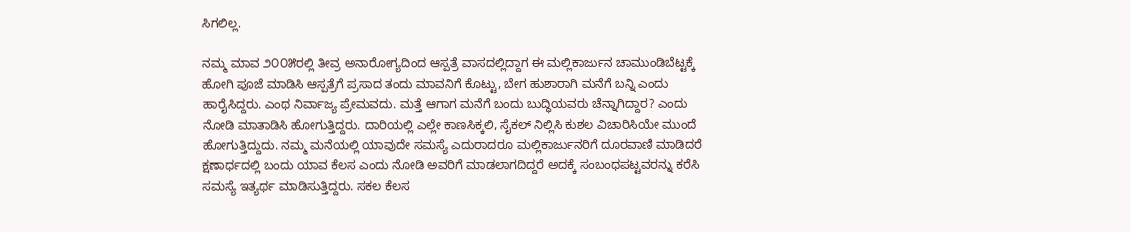ಸಿಗಲಿಲ್ಲ.

ನಮ್ಮ ಮಾವ ೨೦೦೫ರಲ್ಲಿ ತೀವ್ರ ಅನಾರೋಗ್ಯದಿಂದ ಆಸ್ಪತ್ರೆ ವಾಸದಲ್ಲಿದ್ದಾಗ ಈ ಮಲ್ಲಿಕಾರ್ಜುನ ಚಾಮುಂಡಿಬೆಟ್ಟಕ್ಕೆ ಹೋಗಿ ಪೂಜೆ ಮಾಡಿಸಿ ಆಸ್ಪತ್ರೆಗೆ ಪ್ರಸಾದ ತಂದು ಮಾವನಿಗೆ ಕೊಟ್ಟು, ಬೇಗ ಹುಶಾರಾಗಿ ಮನೆಗೆ ಬನ್ನಿ ಎಂದು ಹಾರೈಸಿದ್ದರು. ಎಂಥ ನಿರ್ವಾಜ್ಯ ಪ್ರೇಮವದು. ಮತ್ತೆ ಆಗಾಗ ಮನೆಗೆ ಬಂದು ಬುದ್ಧಿಯವರು ಚೆನ್ನಾಗಿದ್ದಾರ? ಎಂದು ನೋಡಿ ಮಾತಾಡಿಸಿ ಹೋಗುತ್ತಿದ್ದರು. ದಾರಿಯಲ್ಲಿ ಎಲ್ಲೇ ಕಾಣಸಿಕ್ಕಲಿ, ಸೈಕಲ್ ನಿಲ್ಲಿಸಿ ಕುಶಲ ವಿಚಾರಿಸಿಯೇ ಮುಂದೆ ಹೋಗುತ್ತಿದ್ದುದು. ನಮ್ಮ ಮನೆಯಲ್ಲಿ ಯಾವುದೇ ಸಮಸ್ಯೆ ಎದುರಾದರೂ ಮಲ್ಲಿಕಾರ್ಜುನರಿಗೆ ದೂರವಾಣಿ ಮಾಡಿದರೆ ಕ್ಷಣಾರ್ಧದಲ್ಲಿ ಬಂದು ಯಾವ ಕೆಲಸ ಎಂದು ನೋಡಿ ಅವರಿಗೆ ಮಾಡಲಾಗದಿದ್ದರೆ ಅದಕ್ಕೆ ಸಂಬಂಧಪಟ್ಟವರನ್ನು ಕರೆಸಿ ಸಮಸ್ಯೆ ಇತ್ಯರ್ಥ ಮಾಡಿಸುತ್ತಿದ್ದರು. ಸಕಲ ಕೆಲಸ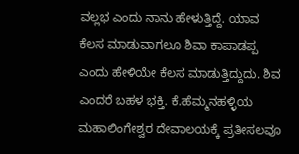ವಲ್ಲಭ ಎಂದು ನಾನು ಹೇಳುತ್ತಿದ್ದೆ. ಯಾವ ಕೆಲಸ ಮಾಡುವಾಗಲೂ ಶಿವಾ ಕಾಪಾಡಪ್ಪ ಎಂದು ಹೇಳಿಯೇ ಕೆಲಸ ಮಾಡುತ್ತಿದ್ದುದು. ಶಿವ ಎಂದರೆ ಬಹಳ ಭಕ್ತಿ. ಕೆ.ಹೆಮ್ಮನಹಳ್ಳಿಯ ಮಹಾಲಿಂಗೇಶ್ವರ ದೇವಾಲಯಕ್ಕೆ ಪ್ರತೀಸಲವೂ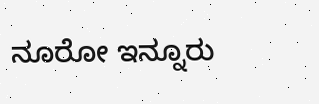ನೂರೋ ಇನ್ನೂರು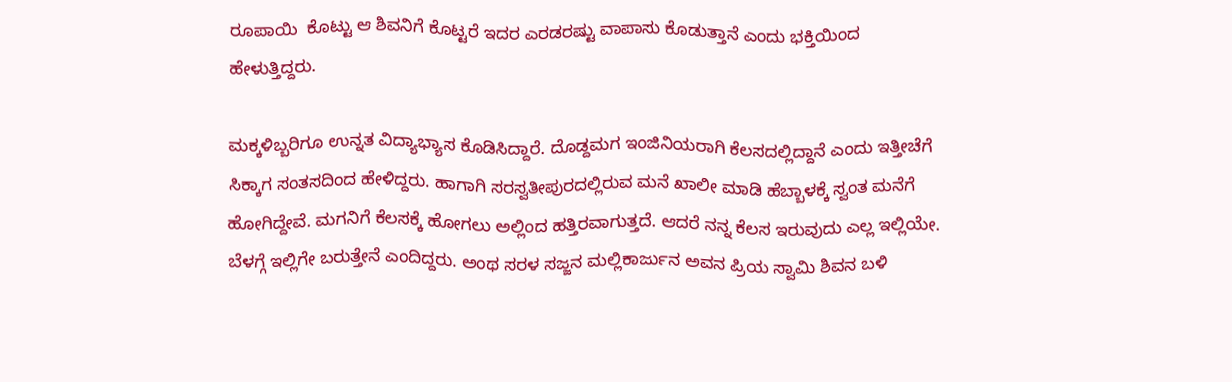ರೂಪಾಯಿ  ಕೊಟ್ಟು ಆ ಶಿವನಿಗೆ ಕೊಟ್ಟರೆ ಇದರ ಎರಡರಷ್ಟು ವಾಪಾಸು ಕೊಡುತ್ತಾನೆ ಎಂದು ಭಕ್ತಿಯಿಂದ ಹೇಳುತ್ತಿದ್ದರು.

ಮಕ್ಕಳಿಬ್ಬರಿಗೂ ಉನ್ನತ ವಿದ್ಯಾಭ್ಯಾಸ ಕೊಡಿಸಿದ್ದಾರೆ. ದೊಡ್ದಮಗ ಇಂಜಿನಿಯರಾಗಿ ಕೆಲಸದಲ್ಲಿದ್ದಾನೆ ಎಂದು ಇತ್ತೀಚೆಗೆ ಸಿಕ್ಕಾಗ ಸಂತಸದಿಂದ ಹೇಳಿದ್ದರು. ಹಾಗಾಗಿ ಸರಸ್ವತೀಪುರದಲ್ಲಿರುವ ಮನೆ ಖಾಲೀ ಮಾಡಿ ಹೆಬ್ಬಾಳಕ್ಕೆ ಸ್ವಂತ ಮನೆಗೆ ಹೋಗಿದ್ದೇವೆ. ಮಗನಿಗೆ ಕೆಲಸಕ್ಕೆ ಹೋಗಲು ಅಲ್ಲಿಂದ ಹತ್ತಿರವಾಗುತ್ತದೆ. ಆದರೆ ನನ್ನ ಕೆಲಸ ಇರುವುದು ಎಲ್ಲ ಇಲ್ಲಿಯೇ. ಬೆಳಗ್ಗೆ ಇಲ್ಲಿಗೇ ಬರುತ್ತೇನೆ ಎಂದಿದ್ದರು. ಅಂಥ ಸರಳ ಸಜ್ಜನ ಮಲ್ಲಿಕಾರ್ಜುನ ಅವನ ಪ್ರಿಯ ಸ್ವಾಮಿ ಶಿವನ ಬಳಿ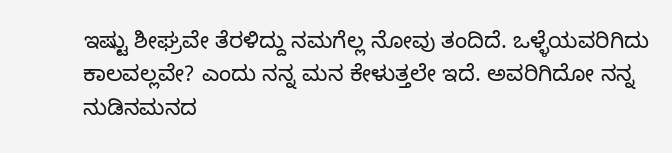ಇಷ್ಟು ಶೀಘ್ರವೇ ತೆರಳಿದ್ದು ನಮಗೆಲ್ಲ ನೋವು ತಂದಿದೆ. ಒಳ್ಳೆಯವರಿಗಿದು ಕಾಲವಲ್ಲವೇ? ಎಂದು ನನ್ನ ಮನ ಕೇಳುತ್ತಲೇ ಇದೆ. ಅವರಿಗಿದೋ ನನ್ನ ನುಡಿನಮನದ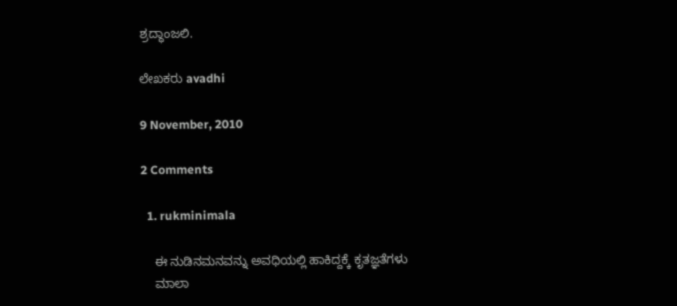ಶ್ರದ್ಧಾಂಜಲಿ.

ಲೇಖಕರು avadhi

9 November, 2010

2 Comments

  1. rukminimala

    ಈ ನುಡಿನಮನವನ್ನು ಅವಧಿಯಲ್ಲಿ ಹಾಕಿದ್ದಕ್ಕೆ ಕೃತಜ್ಞತೆಗಳು
    ಮಾಲಾ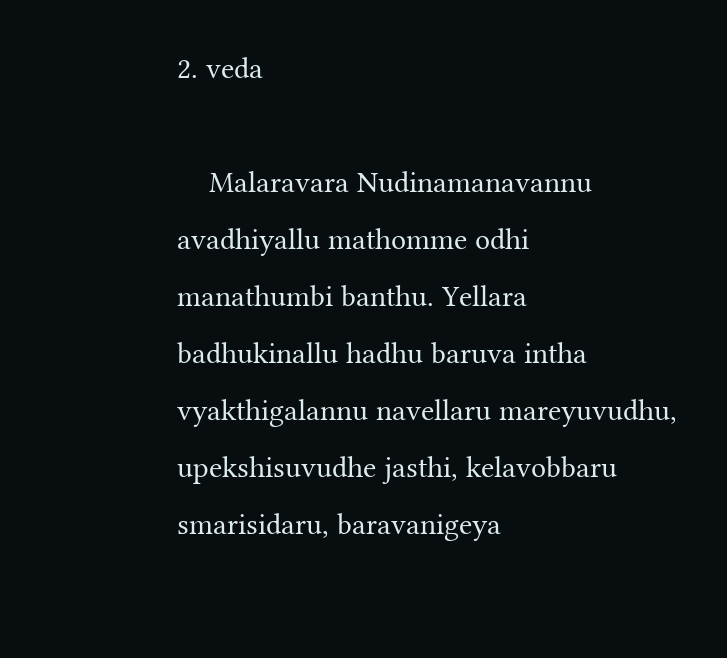2. veda

    Malaravara Nudinamanavannu avadhiyallu mathomme odhi manathumbi banthu. Yellara badhukinallu hadhu baruva intha vyakthigalannu navellaru mareyuvudhu, upekshisuvudhe jasthi, kelavobbaru smarisidaru, baravanigeya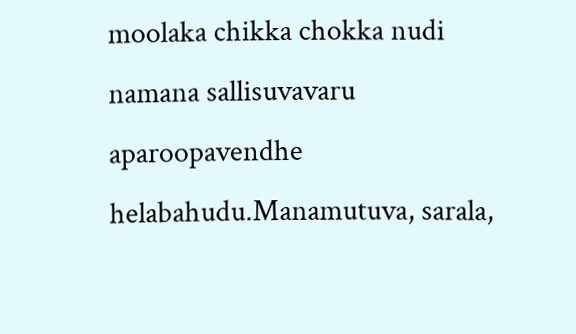moolaka chikka chokka nudi namana sallisuvavaru aparoopavendhe helabahudu.Manamutuva, sarala,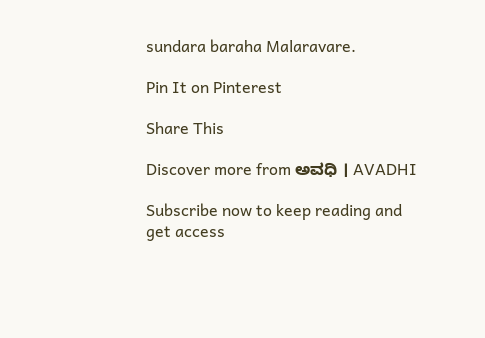sundara baraha Malaravare.

Pin It on Pinterest

Share This

Discover more from ಅವಧಿ । AVADHI

Subscribe now to keep reading and get access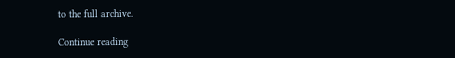to the full archive.

Continue reading